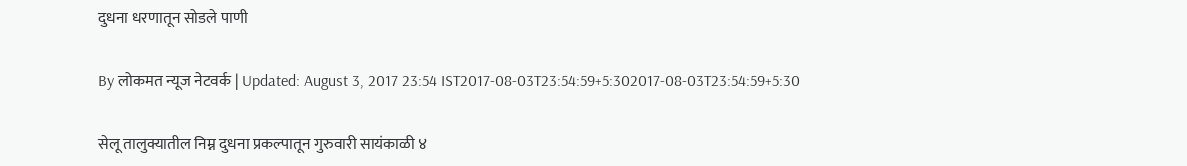दुधना धरणातून सोडले पाणी

By लोकमत न्यूज नेटवर्क | Updated: August 3, 2017 23:54 IST2017-08-03T23:54:59+5:302017-08-03T23:54:59+5:30

सेलू तालुक्यातील निम्न दुधना प्रकल्पातून गुरुवारी सायंकाळी ४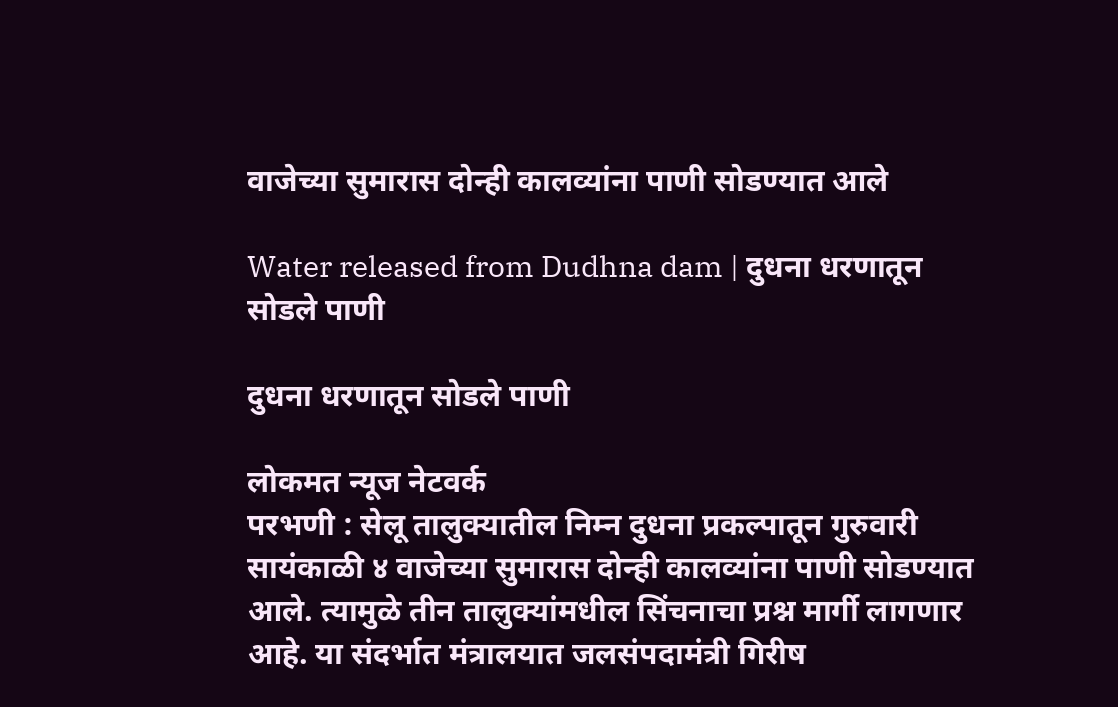वाजेच्या सुमारास दोन्ही कालव्यांना पाणी सोडण्यात आले

Water released from Dudhna dam | दुधना धरणातून सोडले पाणी

दुधना धरणातून सोडले पाणी

लोकमत न्यूज नेटवर्क
परभणी : सेलू तालुक्यातील निम्न दुधना प्रकल्पातून गुरुवारी सायंकाळी ४ वाजेच्या सुमारास दोन्ही कालव्यांना पाणी सोडण्यात आले. त्यामुळे तीन तालुक्यांमधील सिंचनाचा प्रश्न मार्गी लागणार आहे. या संदर्भात मंत्रालयात जलसंपदामंत्री गिरीष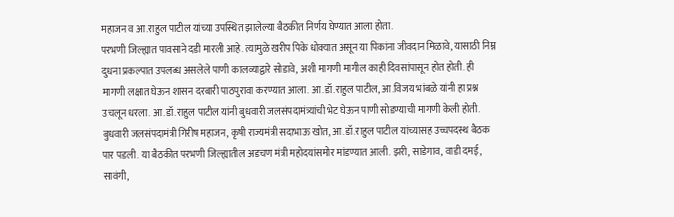महाजन व आ.राहुल पाटील यांच्या उपस्थित झालेल्या बैठकीत निर्णय घेण्यात आला होता.
परभणी जिल्ह्यात पावसाने दडी मारली आहे. त्यामुळे खरीप पिके धोक्यात असून या पिकांना जीवदान मिळावे, यासाठी निम्न दुधना प्रकल्पात उपलब्ध असलेले पाणी कालव्याद्वारे सोडावे, अशी मागणी मागील काही दिवसांपासून होत होती. ही मागणी लक्षात घेऊन शासन दरबारी पाठपुरावा करण्यात आला. आ.डॉ.राहुल पाटील, आ.विजय भांबळे यांनी हा प्रश्न उचलून धरला. आ.डॉ.राहुल पाटील यांनी बुधवारी जलसंपदामंत्र्यांची भेट घेऊन पाणी सोडण्याची मागणी केली होती. बुधवारी जलसंपदामंत्री गिरीष महाजन, कृषी राज्यमंत्री सदाभाऊ खोत, आ.डॉ.राहुल पाटील यांच्यासह उच्चपदस्थ बैठक पार पडली. या बैठकीत परभणी जिल्ह्यातील अडचण मंत्री महोदयांसमोर मांडण्यात आली. झरी, साडेगाव, वाडी दमई, सावंगी,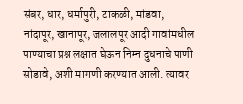संबर, धार, धर्मापुरी, टाकळी, मांडवा, नांदापूर, खानापूर, जलालपूर आदी गावांमधील पाण्याचा प्रश्न लक्षात घेऊन निम्न दुधनाचे पाणी सोडावे, अशी मागणी करण्यात आली. त्यावर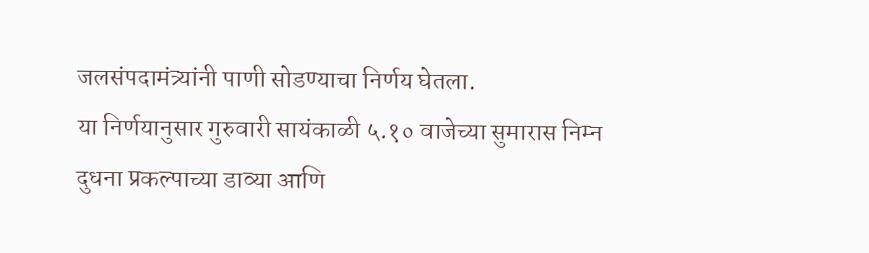जलसंपदामंत्र्यांनी पाणी सोडण्याचा निर्णय घेतला.
या निर्णयानुसार गुरुवारी सायंकाळी ५.१० वाजेच्या सुमारास निम्न दुधना प्रकल्पाच्या डाव्या आणि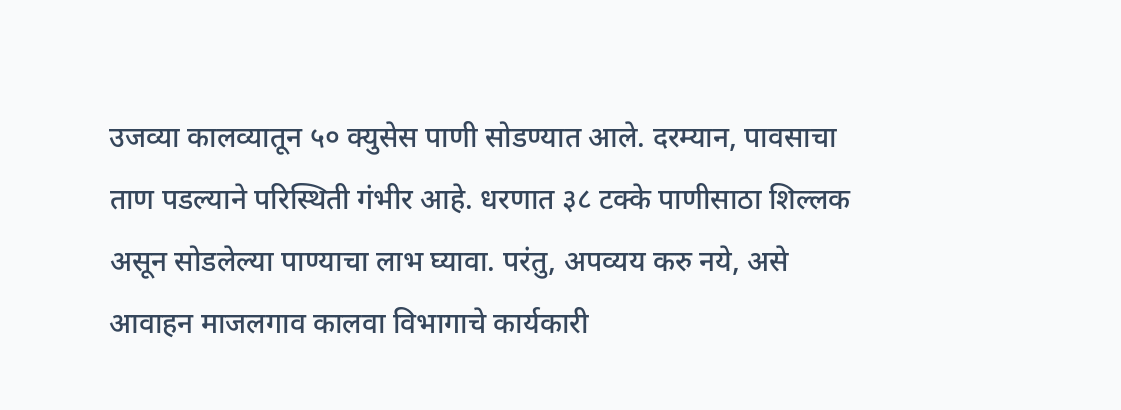उजव्या कालव्यातून ५० क्युसेस पाणी सोडण्यात आले. दरम्यान, पावसाचा ताण पडल्याने परिस्थिती गंभीर आहे. धरणात ३८ टक्के पाणीसाठा शिल्लक असून सोडलेल्या पाण्याचा लाभ घ्यावा. परंतु, अपव्यय करु नये, असे आवाहन माजलगाव कालवा विभागाचे कार्यकारी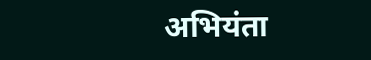अभियंता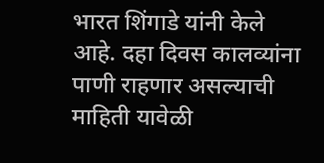भारत शिंगाडे यांनी केले आहे. दहा दिवस कालव्यांना पाणी राहणार असल्याची माहिती यावेळी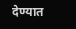देण्यात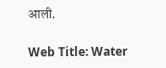आली.

Web Title: Water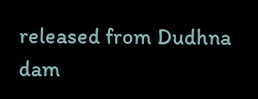released from Dudhna dam